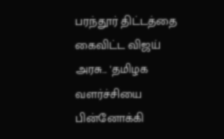பரந்தூர் திட்டத்தை கைவிட்ட விஜய் அரசு... 'தமிழக வளர்ச்சியை பின்னோக்கி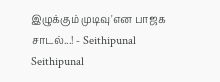இழுக்கும் முடிவு'என பாஜக சாடல்...! - Seithipunal
Seithipunal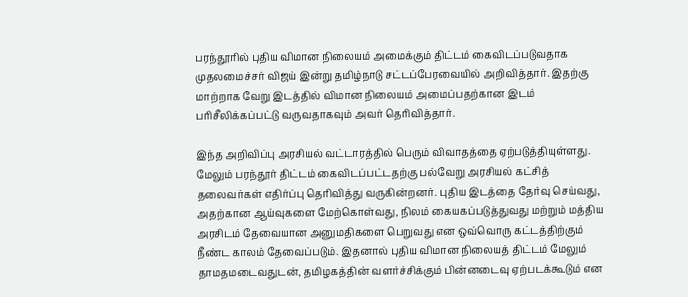பரந்தூரில் புதிய விமான நிலையம் அமைக்கும் திட்டம் கைவிடப்படுவதாக முதலமைச்சர் விஜய் இன்று தமிழ்நாடு சட்டப்பேரவையில் அறிவித்தார். இதற்கு மாற்றாக வேறு இடத்தில் விமான நிலையம் அமைப்பதற்கான இடம் பரிசீலிக்கப்பட்டு வருவதாகவும் அவர் தெரிவித்தார்.

இந்த அறிவிப்பு அரசியல் வட்டாரத்தில் பெரும் விவாதத்தை ஏற்படுத்தியுள்ளது. மேலும் பரந்தூர் திட்டம் கைவிடப்பட்டதற்கு பல்வேறு அரசியல் கட்சித் தலைவர்கள் எதிர்ப்பு தெரிவித்து வருகின்றனர். புதிய இடத்தை தேர்வு செய்வது, அதற்கான ஆய்வுகளை மேற்கொள்வது, நிலம் கையகப்படுத்துவது மற்றும் மத்திய அரசிடம் தேவையான அனுமதிகளை பெறுவது என ஒவ்வொரு கட்டத்திற்கும் நீண்ட காலம் தேவைப்படும். இதனால் புதிய விமான நிலையத் திட்டம் மேலும் தாமதமடைவதுடன், தமிழகத்தின் வளர்ச்சிக்கும் பின்னடைவு ஏற்படக்கூடும் என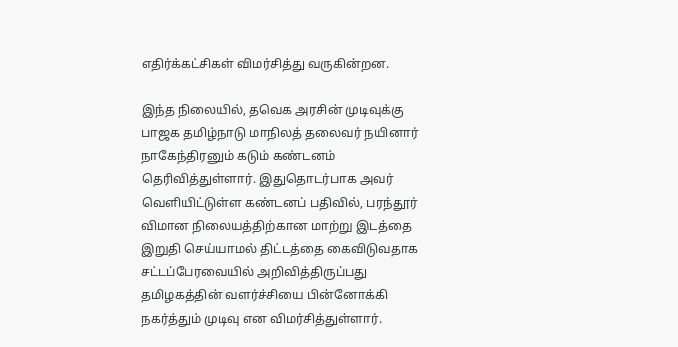எதிர்க்கட்சிகள் விமர்சித்து வருகின்றன.

இந்த நிலையில், தவெக அரசின் முடிவுக்கு பாஜக தமிழ்நாடு மாநிலத் தலைவர் நயினார் நாகேந்திரனும் கடும் கண்டனம் தெரிவித்துள்ளார். இதுதொடர்பாக அவர் வெளியிட்டுள்ள கண்டனப் பதிவில், பரந்தூர் விமான நிலையத்திற்கான மாற்று இடத்தை இறுதி செய்யாமல் திட்டத்தை கைவிடுவதாக சட்டப்பேரவையில் அறிவித்திருப்பது தமிழகத்தின் வளர்ச்சியை பின்னோக்கி நகர்த்தும் முடிவு என விமர்சித்துள்ளார்.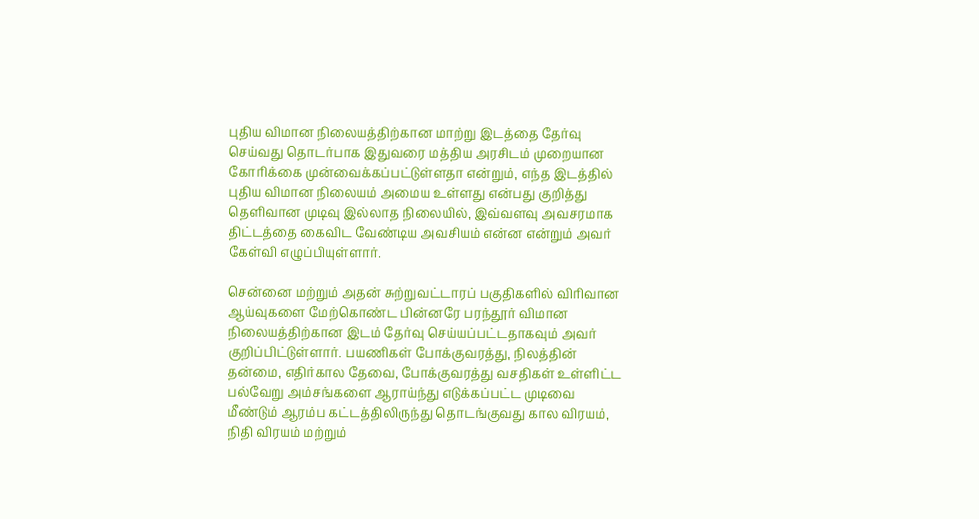புதிய விமான நிலையத்திற்கான மாற்று இடத்தை தேர்வு செய்வது தொடர்பாக இதுவரை மத்திய அரசிடம் முறையான கோரிக்கை முன்வைக்கப்பட்டுள்ளதா என்றும், எந்த இடத்தில் புதிய விமான நிலையம் அமைய உள்ளது என்பது குறித்து தெளிவான முடிவு இல்லாத நிலையில், இவ்வளவு அவசரமாக திட்டத்தை கைவிட வேண்டிய அவசியம் என்ன என்றும் அவர் கேள்வி எழுப்பியுள்ளார்.

சென்னை மற்றும் அதன் சுற்றுவட்டாரப் பகுதிகளில் விரிவான ஆய்வுகளை மேற்கொண்ட பின்னரே பரந்தூர் விமான நிலையத்திற்கான இடம் தேர்வு செய்யப்பட்டதாகவும் அவர் குறிப்பிட்டுள்ளார். பயணிகள் போக்குவரத்து, நிலத்தின் தன்மை, எதிர்கால தேவை, போக்குவரத்து வசதிகள் உள்ளிட்ட பல்வேறு அம்சங்களை ஆராய்ந்து எடுக்கப்பட்ட முடிவை மீண்டும் ஆரம்ப கட்டத்திலிருந்து தொடங்குவது கால விரயம், நிதி விரயம் மற்றும்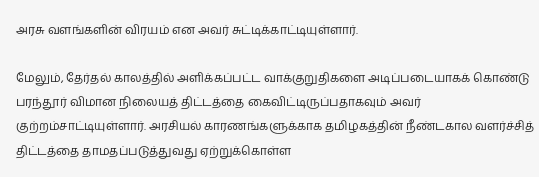அரசு வளங்களின் விரயம் என அவர் சுட்டிக்காட்டியுள்ளார்.

மேலும், தேர்தல் காலத்தில் அளிக்கப்பட்ட வாக்குறுதிகளை அடிப்படையாகக் கொண்டு பரந்தூர் விமான நிலையத் திட்டத்தை கைவிட்டிருப்பதாகவும் அவர் குற்றம்சாட்டியுள்ளார். அரசியல் காரணங்களுக்காக தமிழகத்தின் நீண்டகால வளர்ச்சித் திட்டத்தை தாமதப்படுத்துவது ஏற்றுக்கொள்ள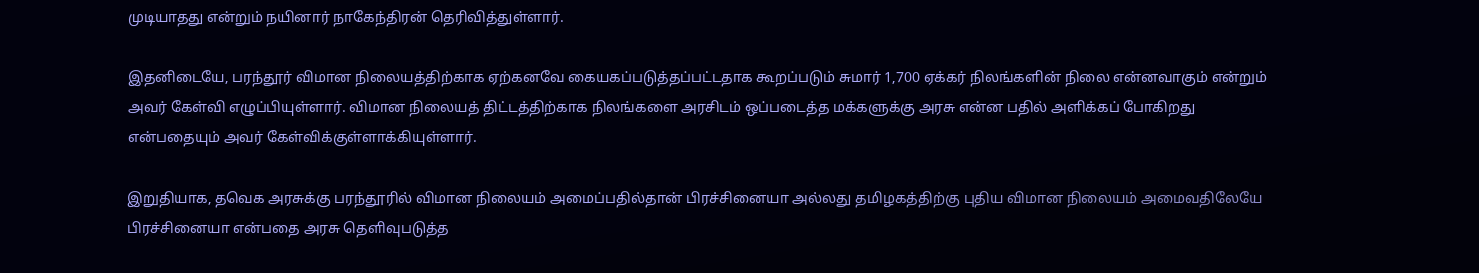முடியாதது என்றும் நயினார் நாகேந்திரன் தெரிவித்துள்ளார்.

இதனிடையே, பரந்தூர் விமான நிலையத்திற்காக ஏற்கனவே கையகப்படுத்தப்பட்டதாக கூறப்படும் சுமார் 1,700 ஏக்கர் நிலங்களின் நிலை என்னவாகும் என்றும் அவர் கேள்வி எழுப்பியுள்ளார். விமான நிலையத் திட்டத்திற்காக நிலங்களை அரசிடம் ஒப்படைத்த மக்களுக்கு அரசு என்ன பதில் அளிக்கப் போகிறது என்பதையும் அவர் கேள்விக்குள்ளாக்கியுள்ளார்.

இறுதியாக, தவெக அரசுக்கு பரந்தூரில் விமான நிலையம் அமைப்பதில்தான் பிரச்சினையா அல்லது தமிழகத்திற்கு புதிய விமான நிலையம் அமைவதிலேயே பிரச்சினையா என்பதை அரசு தெளிவுபடுத்த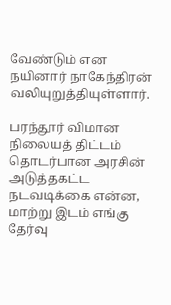வேண்டும் என நயினார் நாகேந்திரன் வலியுறுத்தியுள்ளார்.

பரந்தூர் விமான நிலையத் திட்டம் தொடர்பான அரசின் அடுத்தகட்ட நடவடிக்கை என்ன, மாற்று இடம் எங்கு தேர்வு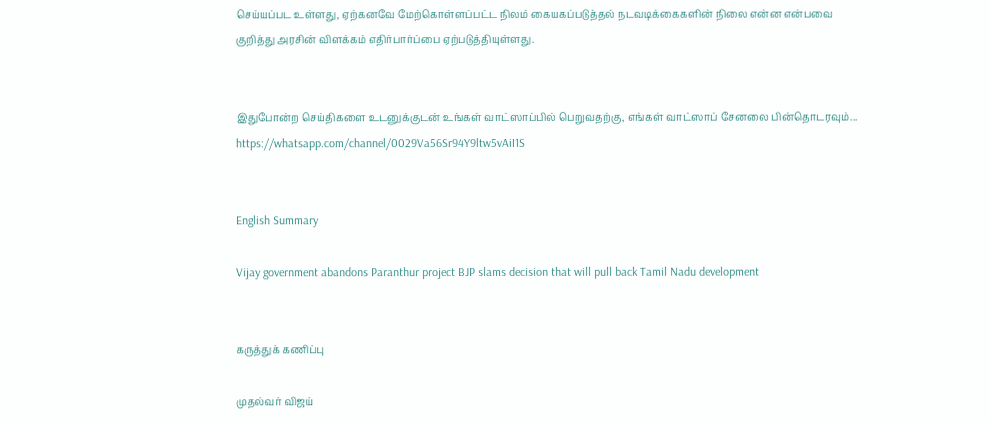செய்யப்பட உள்ளது, ஏற்கனவே மேற்கொள்ளப்பட்ட நிலம் கையகப்படுத்தல் நடவடிக்கைகளின் நிலை என்ன என்பவை குறித்து அரசின் விளக்கம் எதிர்பார்ப்பை ஏற்படுத்தியுள்ளது.


இதுபோன்ற செய்திகளை உடனுக்குடன் உங்கள் வாட்ஸாப்பில் பெறுவதற்கு, எங்கள் வாட்ஸாப் சேனலை பின்தொடரவும்... https://whatsapp.com/channel/0029Va56Sr94Y9ltw5vAiI1S


English Summary

Vijay government abandons Paranthur project BJP slams decision that will pull back Tamil Nadu development


கருத்துக் கணிப்பு

முதல்வர் விஜய்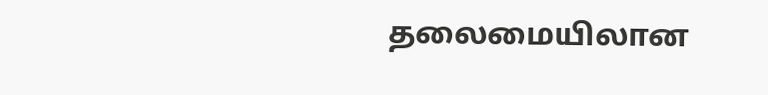தலைமையிலான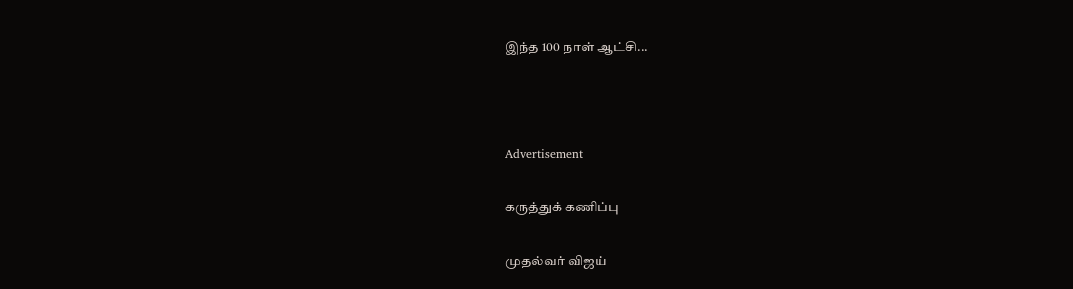இந்த 100 நாள் ஆட்சி...



Advertisement

கருத்துக் கணிப்பு

முதல்வர் விஜய்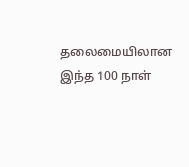தலைமையிலான இந்த 100 நாள்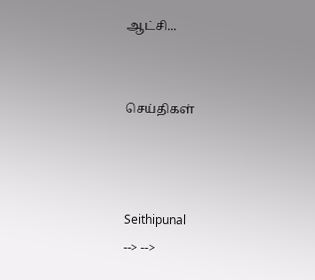ஆட்சி...


செய்திகள்



Seithipunal
--> -->